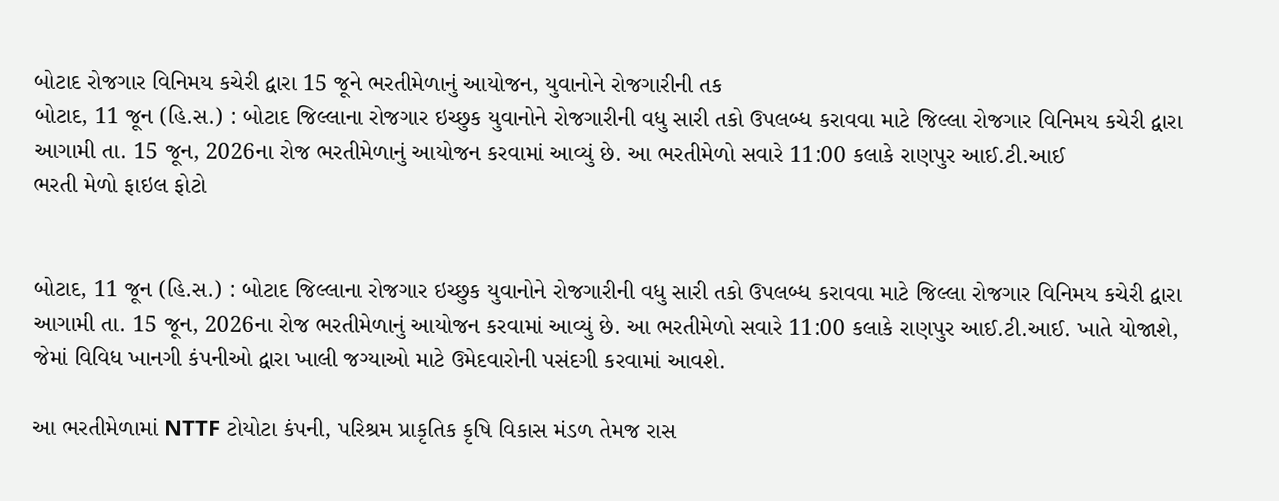બોટાદ રોજગાર વિનિમય કચેરી દ્વારા 15 જૂને ભરતીમેળાનું આયોજન, યુવાનોને રોજગારીની તક
બોટાદ, 11 જૂન (હિ.સ.) : બોટાદ જિલ્લાના રોજગાર ઇચ્છુક યુવાનોને રોજગારીની વધુ સારી તકો ઉપલબ્ધ કરાવવા માટે જિલ્લા રોજગાર વિનિમય કચેરી દ્વારા આગામી તા. 15 જૂન, 2026ના રોજ ભરતીમેળાનું આયોજન કરવામાં આવ્યું છે. આ ભરતીમેળો સવારે 11:00 કલાકે રાણપુર આઈ.ટી.આઈ
ભરતી મેળો ફાઇલ ફોટો


બોટાદ, 11 જૂન (હિ.સ.) : બોટાદ જિલ્લાના રોજગાર ઇચ્છુક યુવાનોને રોજગારીની વધુ સારી તકો ઉપલબ્ધ કરાવવા માટે જિલ્લા રોજગાર વિનિમય કચેરી દ્વારા આગામી તા. 15 જૂન, 2026ના રોજ ભરતીમેળાનું આયોજન કરવામાં આવ્યું છે. આ ભરતીમેળો સવારે 11:00 કલાકે રાણપુર આઈ.ટી.આઈ. ખાતે યોજાશે, જેમાં વિવિધ ખાનગી કંપનીઓ દ્વારા ખાલી જગ્યાઓ માટે ઉમેદવારોની પસંદગી કરવામાં આવશે.

આ ભરતીમેળામાં NTTF ટોયોટા કંપની, પરિશ્રમ પ્રાકૃતિક કૃષિ વિકાસ મંડળ તેમજ રાસ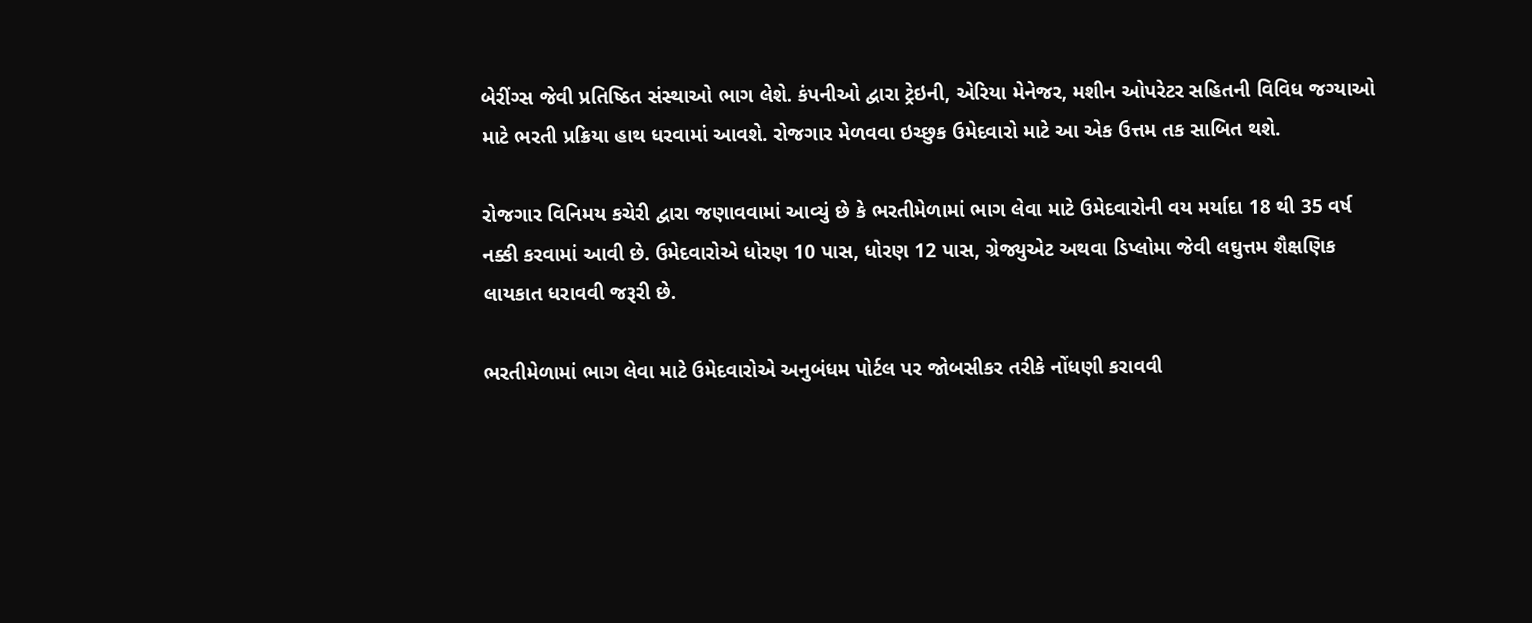બેરીંગ્સ જેવી પ્રતિષ્ઠિત સંસ્થાઓ ભાગ લેશે. કંપનીઓ દ્વારા ટ્રેઇની, એરિયા મેનેજર, મશીન ઓપરેટર સહિતની વિવિધ જગ્યાઓ માટે ભરતી પ્રક્રિયા હાથ ધરવામાં આવશે. રોજગાર મેળવવા ઇચ્છુક ઉમેદવારો માટે આ એક ઉત્તમ તક સાબિત થશે.

રોજગાર વિનિમય કચેરી દ્વારા જણાવવામાં આવ્યું છે કે ભરતીમેળામાં ભાગ લેવા માટે ઉમેદવારોની વય મર્યાદા 18 થી 35 વર્ષ નક્કી કરવામાં આવી છે. ઉમેદવારોએ ધોરણ 10 પાસ, ધોરણ 12 પાસ, ગ્રેજ્યુએટ અથવા ડિપ્લોમા જેવી લઘુત્તમ શૈક્ષણિક લાયકાત ધરાવવી જરૂરી છે.

ભરતીમેળામાં ભાગ લેવા માટે ઉમેદવારોએ અનુબંધમ પોર્ટલ પર જોબસીકર તરીકે નોંધણી કરાવવી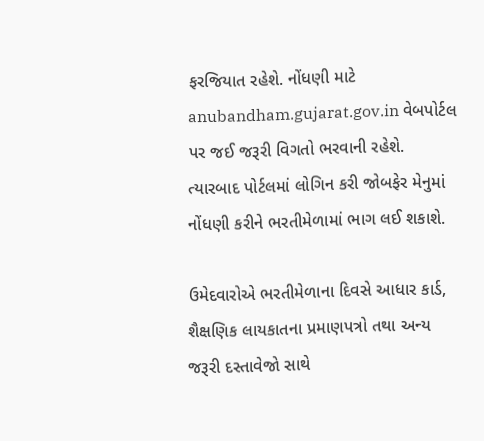ફરજિયાત રહેશે. નોંધણી માટે anubandham.gujarat.gov.in વેબપોર્ટલ પર જઈ જરૂરી વિગતો ભરવાની રહેશે. ત્યારબાદ પોર્ટલમાં લોગિન કરી જોબફેર મેનુમાં નોંધણી કરીને ભરતીમેળામાં ભાગ લઈ શકાશે.

ઉમેદવારોએ ભરતીમેળાના દિવસે આધાર કાર્ડ, શૈક્ષણિક લાયકાતના પ્રમાણપત્રો તથા અન્ય જરૂરી દસ્તાવેજો સાથે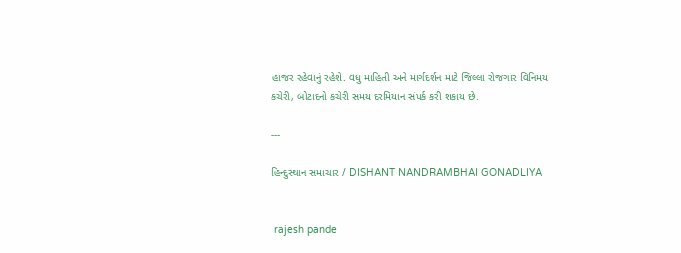હાજર રહેવાનું રહેશે. વધુ માહિતી અને માર્ગદર્શન માટે જિલ્લા રોજગાર વિનિમય કચેરી, બોટાદનો કચેરી સમય દરમિયાન સંપર્ક કરી શકાય છે.

---

હિન્દુસ્થાન સમાચાર / DISHANT NANDRAMBHAI GONADLIYA


 rajesh pande